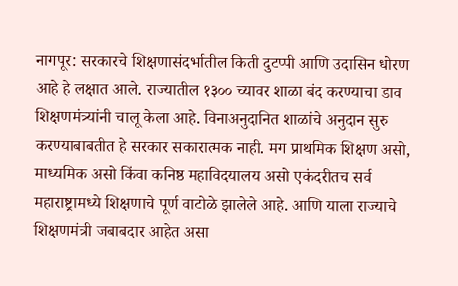नागपूर: सरकारचे शिक्षणासंदर्भातील किती दुटप्पी आणि उदासिन धोरण आहे हे लक्षात आले. राज्यातील १३०० च्यावर शाळा बंद करण्याचा डाव शिक्षणमंत्र्यांनी चालू केला आहे. विनाअनुदानित शाळांचे अनुदान सुरु करण्याबाबतीत हे सरकार सकारात्मक नाही. मग प्राथमिक शिक्षण असो, माध्यमिक असो किंवा कनिष्ठ महाविदयालय असो एकंदरीतच सर्व महाराष्ट्रामध्ये शिक्षणाचे पूर्ण वाटोळे झालेले आहे. आणि याला राज्याचे शिक्षणमंत्री जबाबदार आहेत असा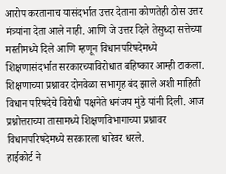आरोप करतानाच यासंदर्भात उत्तर देताना कोणतेही ठोस उत्तर मंत्र्यांना देता आले नाही. आणि जे उत्तर दिले तेसुध्दा सत्तेच्या मस्तीमध्ये दिले आणि म्हणून विधानपरिषदेमध्ये शिक्षणासंदर्भात सरकारच्याविरोधात बहिष्कार आम्ही टाकला. शिक्षणाच्या प्रश्नावर दोनवेळा सभागृह बंद झाले अशी माहिती विधान परिषदेचे विरोधी पक्षनेते धनंजय मुंडे यांनी दिली. आज प्रश्नोत्तराच्या तासामध्ये शिक्षणविभागाच्या प्रश्नावर विधानपरिषदेमध्ये सरकारला धारेवर धरले.
हाईकोर्ट ने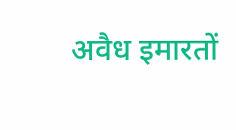अवैध इमारतों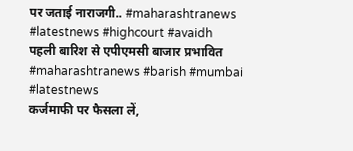पर जताई नाराजगी.. #maharashtranews #latestnews #highcourt #avaidh
पहली बारिश से एपीएमसी बाजार प्रभावित #maharashtranews #barish #mumbai #latestnews
कर्जमाफी पर फैसला लें,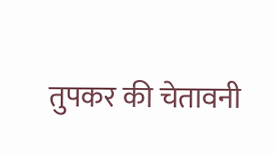तुपकर की चेतावनी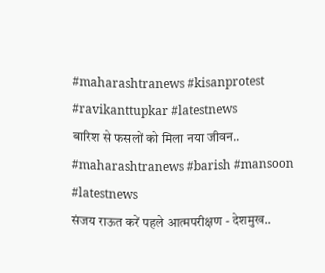#maharashtranews #kisanprotest #ravikanttupkar #latestnews
बारिश से फसलों को मिला नया जीवन.. #maharashtranews #barish #mansoon #latestnews
संजय राऊत करें पहले आत्मपरीक्षण - देशमुख..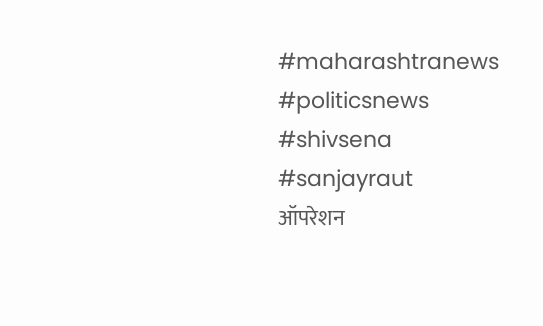#maharashtranews #politicsnews #shivsena #sanjayraut
ऑपरेशन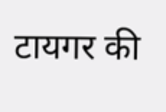टायगर की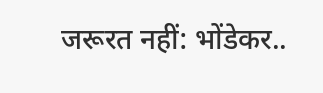जरूरत नहीं: भोंडेकर..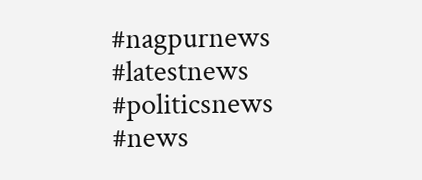#nagpurnews #latestnews #politicsnews #news